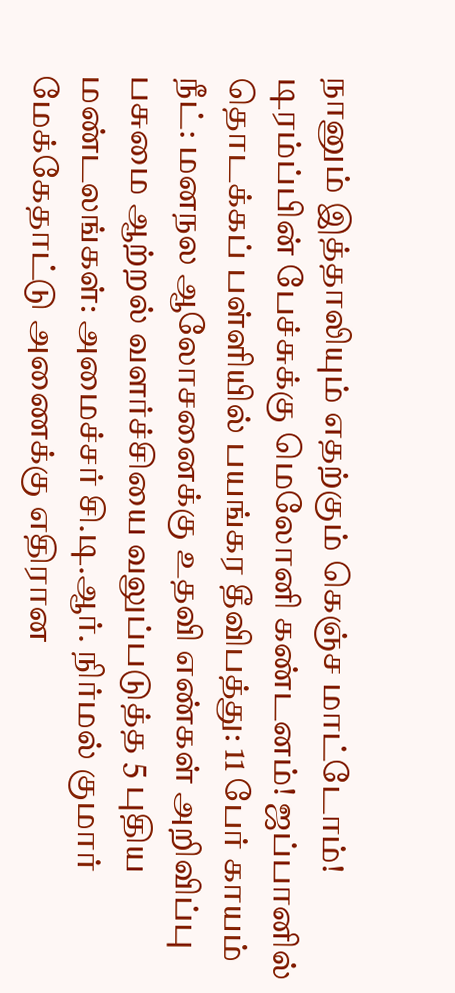நானும் இத்தாலியும் எதற்கும் கெஞ்ச மாட்டோம்! டிரம்ப்பின் பேச்சுக்கு மெலோனி கண்டனம்! ஜப்பானில் தொடக்கப் பள்ளியில் பயங்கர தீவிபத்து: 11 பேர் காயம் நீட்: மனநல ஆலோசனைக்கு உதவி எண்கள் அறிவிப்பு பசுமை ஆற்றல் வளர்ச்சியை வலுப்படுத்த 5 புதிய மண்டலங்கள்: அமைச்சர் சி.டி.ஆர். நிர்மல் குமார் மேக்கேதாட்டு அணைக்கு எதிரான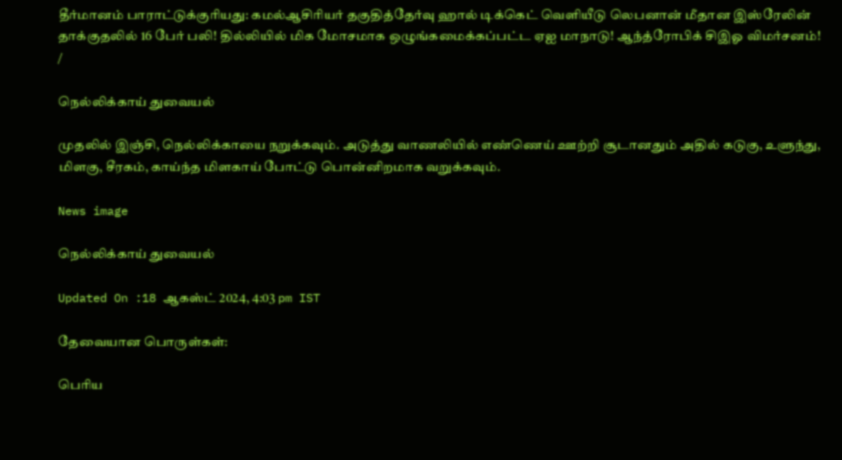தீர்மானம் பாராட்டுக்குரியது: கமல்ஆசிரியர் தகுதித்தேர்வு ஹால் டிக்கெட் வெளியீடு லெபனான் மீதான இஸ்ரேலின் தாக்குதலில் 16 பேர் பலி! தில்லியில் மிக மோசமாக ஒழுங்கமைக்கப்பட்ட ஏஐ மாநாடு! ஆந்த்ரோபிக் சிஇஓ விமர்சனம்!
/

நெல்லிக்காய் துவையல்

முதலில் இஞ்சி, நெல்லிக்காயை நறுக்கவும். அடுத்து வாணலியில் எண்ணெய் ஊற்றி சூடானதும் அதில் கடுகு, உளுந்து, மிளகு, சீரகம், காய்ந்த மிளகாய் போட்டு பொன்னிறமாக வறுக்கவும்.

News image

நெல்லிக்காய் துவையல்

Updated On :18 ஆகஸ்ட் 2024, 4:03 pm IST

தேவையான பொருள்கள்:

பெரிய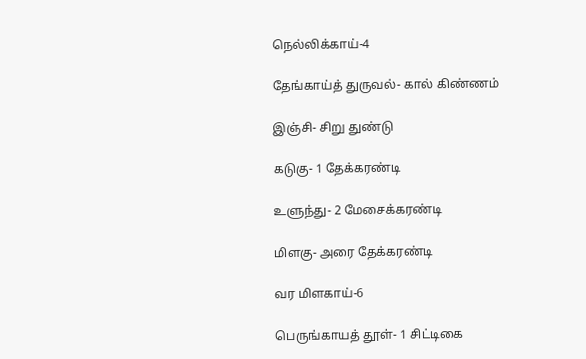நெல்லிக்காய்-4

தேங்காய்த் துருவல்- கால் கிண்ணம்

இஞ்சி- சிறு துண்டு

கடுகு- 1 தேக்கரண்டி

உளுந்து- 2 மேசைக்கரண்டி

மிளகு- அரை தேக்கரண்டி

வர மிளகாய்-6

பெருங்காயத் தூள்- 1 சிட்டிகை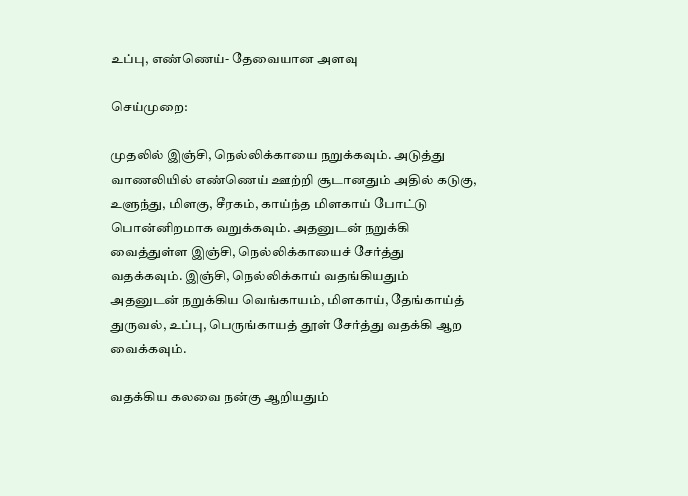உப்பு, எண்ணெய்- தேவையான அளவு

செய்முறை:

முதலில் இஞ்சி, நெல்லிக்காயை நறுக்கவும். அடுத்து வாணலியில் எண்ணெய் ஊற்றி சூடானதும் அதில் கடுகு, உளுந்து, மிளகு, சீரகம், காய்ந்த மிளகாய் போட்டு பொன்னிறமாக வறுக்கவும். அதனுடன் நறுக்கி வைத்துள்ள இஞ்சி, நெல்லிக்காயைச் சேர்த்து வதக்கவும். இஞ்சி, நெல்லிக்காய் வதங்கியதும் அதனுடன் நறுக்கிய வெங்காயம், மிளகாய், தேங்காய்த் துருவல், உப்பு, பெருங்காயத் தூள் சேர்த்து வதக்கி ஆற வைக்கவும்.

வதக்கிய கலவை நன்கு ஆறியதும்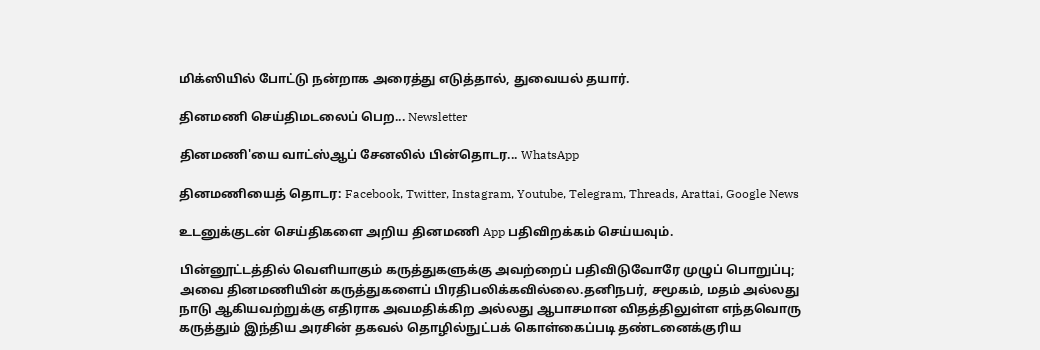மிக்ஸியில் போட்டு நன்றாக அரைத்து எடுத்தால், துவையல் தயார்.

தினமணி செய்திமடலைப் பெற... Newsletter

தினமணி'யை வாட்ஸ்ஆப் சேனலில் பின்தொடர... WhatsApp

தினமணியைத் தொடர: Facebook, Twitter, Instagram, Youtube, Telegram, Threads, Arattai, Google News

உடனுக்குடன் செய்திகளை அறிய தினமணி App பதிவிறக்கம் செய்யவும்.

பின்னூட்டத்தில் வெளியாகும் கருத்துகளுக்கு அவற்றைப் பதிவிடுவோரே முழுப் பொறுப்பு; அவை தினமணியின் கருத்துகளைப் பிரதிபலிக்கவில்லை.தனிநபர், சமூகம், மதம் அல்லது நாடு ஆகியவற்றுக்கு எதிராக அவமதிக்கிற அல்லது ஆபாசமான விதத்திலுள்ள எந்தவொரு கருத்தும் இந்திய அரசின் தகவல் தொழில்நுட்பக் கொள்கைப்படி தண்டனைக்குரிய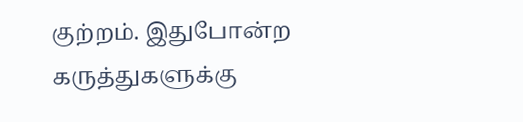குற்றம். இதுபோன்ற கருத்துகளுக்கு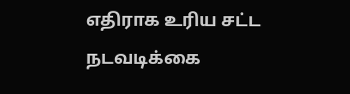எதிராக உரிய சட்ட நடவடிக்கை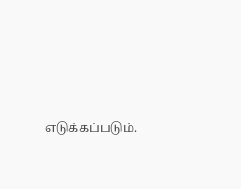எடுக்கப்படும்.